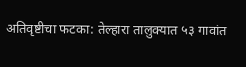अतिवृष्टीचा फटका: तेल्हारा तालुक्यात ५३ गावांत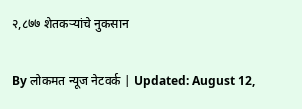२,८७७ शेतकऱ्यांचे नुकसान

By लोकमत न्यूज नेटवर्क | Updated: August 12,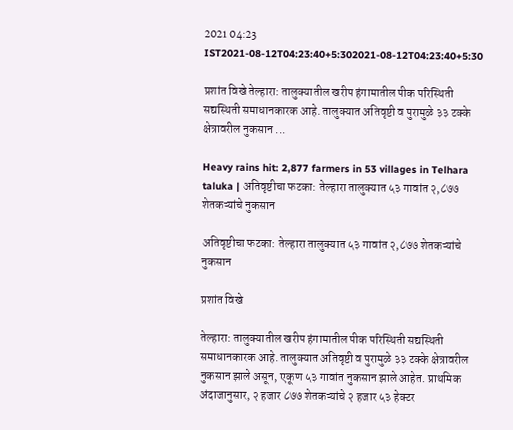2021 04:23 IST2021-08-12T04:23:40+5:302021-08-12T04:23:40+5:30

प्रशांत विखे तेल्हारा: तालुक्यातील खरीप हंगामातील पीक परिस्थिती सद्यस्थिती समाधानकारक आहे. तालुक्यात अतिवृष्टी व पुरामुळे ३३ टक्के क्षेत्रावरील नुकसान ...

Heavy rains hit: 2,877 farmers in 53 villages in Telhara taluka | अतिवृष्टीचा फटका: तेल्हारा तालुक्यात ५३ गावांत २,८७७ शेतकऱ्यांचे नुकसान

अतिवृष्टीचा फटका: तेल्हारा तालुक्यात ५३ गावांत २,८७७ शेतकऱ्यांचे नुकसान

प्रशांत विखे

तेल्हारा: तालुक्यातील खरीप हंगामातील पीक परिस्थिती सद्यस्थिती समाधानकारक आहे. तालुक्यात अतिवृष्टी व पुरामुळे ३३ टक्के क्षेत्रावरील नुकसान झाले असून, एकूण ५३ गावांत नुकसान झाले आहेत. प्राथमिक अंदाजानुसार, २ हजार ८७७ शेतकऱ्यांचे २ हजार ५३ हेक्टर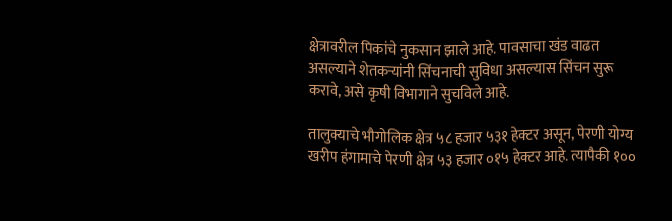क्षेत्रावरील पिकांचे नुकसान झाले आहे. पावसाचा खंड वाढत असल्याने शेतकऱ्यांनी सिंचनाची सुविधा असल्यास सिंचन सुरू करावे, असे कृषी विभागाने सुचविले आहे.

तालुक्याचे भौगोलिक क्षेत्र ५८ हजार ५३१ हेक्टर असून, पेरणी योग्य खरीप हंगामाचे पेरणी क्षेत्र ५३ हजार ०१५ हेक्टर आहे. त्यापैकी १००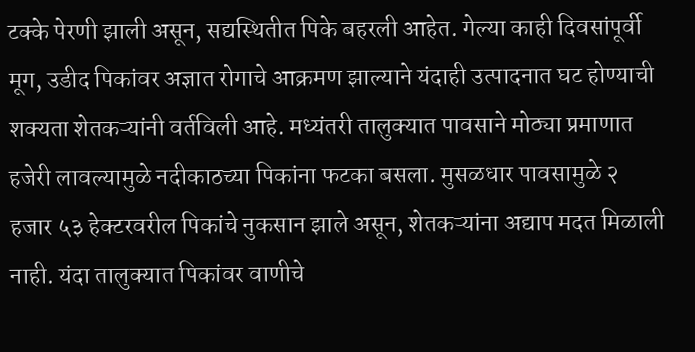टक्के पेरणी झाली असून, सद्यस्थितीत पिके बहरली आहेत. गेल्या काही दिवसांपूर्वी मूग, उडीद पिकांवर अज्ञात रोगाचे आक्रमण झाल्याने यंदाही उत्पादनात घट होण्याची शक्यता शेतकऱ्यांनी वर्तविली आहे. मध्यंतरी तालुक्यात पावसाने मोठ्या प्रमाणात हजेरी लावल्यामुळे नदीकाठच्या पिकांना फटका बसला. मुसळधार पावसामुळे २ हजार ५३ हेक्टरवरील पिकांचे नुकसान झाले असून, शेतकऱ्यांना अद्याप मदत मिळाली नाही. यंदा तालुक्यात पिकांवर वाणीचे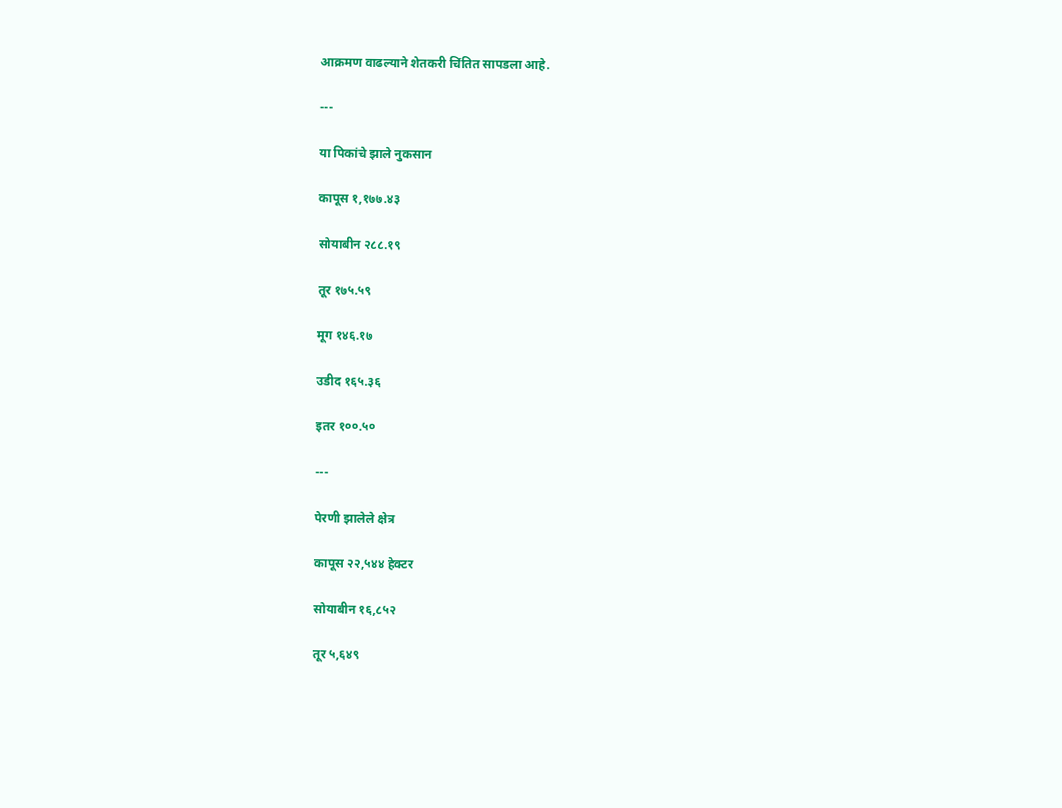आक्रमण वाढल्याने शेतकरी चिंतित सापडला आहे.

---

या पिकांचे झाले नुकसान

कापूस १,१७७.४३

सोयाबीन २८८.१९

तूर १७५.५९

मूग १४६.१७

उडीद १६५.३६

इतर १००.५०

---

पेरणी झालेले क्षेत्र

कापूस २२,५४४ हेक्टर

सोयाबीन १६,८५२

तूर ५,६४९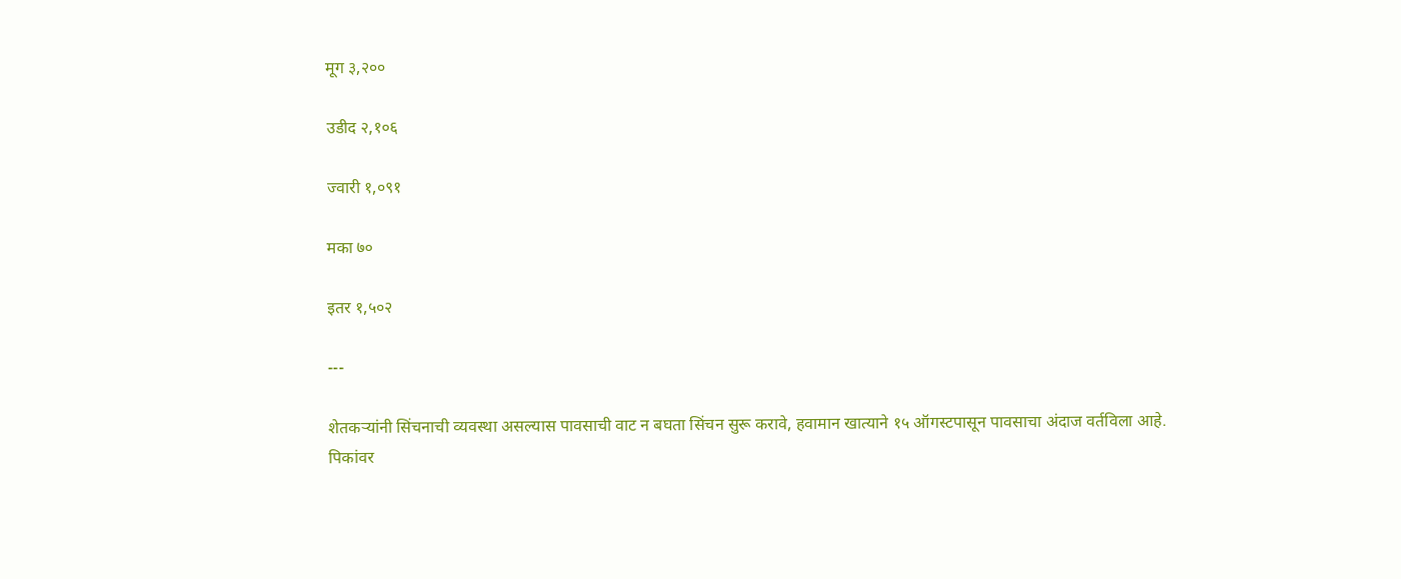मूग ३,२००

उडीद २,१०६

ज्वारी १,०९१

मका ७०

इतर १,५०२

---

शेतकऱ्यांनी सिंचनाची व्यवस्था असल्यास पावसाची वाट न बघता सिंचन सुरू करावे, हवामान खात्याने १५ ऑगस्टपासून पावसाचा अंदाज वर्तविला आहे. पिकांवर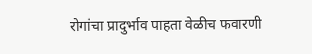रोगांचा प्रादुर्भाव पाहता वेळीच फवारणी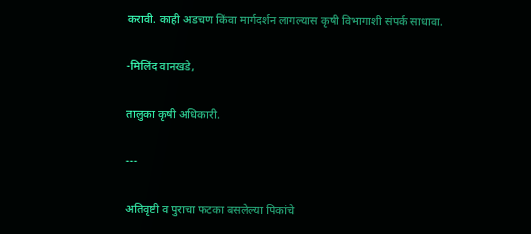करावी. काही अडचण किंवा मार्गदर्शन लागल्यास कृषी विभागाशी संपर्क साधावा.

-मिलिंद वानखडे,

तालुका कृषी अधिकारी.

---

अतिवृष्टी व पुराचा फटका बसलेल्या पिकांचे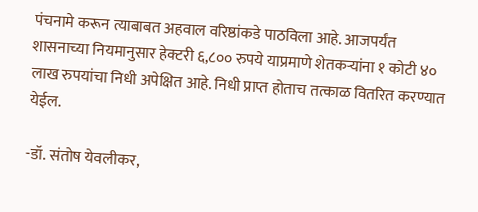पंचनामे करून त्याबाबत अहवाल वरिष्ठांकडे पाठविला आहे. आजपर्यंत शासनाच्या नियमानुसार हेक्टरी ६,८०० रुपये याप्रमाणे शेतकऱ्यांना १ कोटी ४० लाख रुपयांचा निधी अपेक्षित आहे. निधी प्राप्त होताच तत्काळ वितरित करण्यात येईल.

-डॉ. संतोष येवलीकर,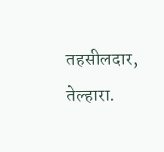तहसीलदार, तेल्हारा.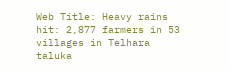Web Title: Heavy rains hit: 2,877 farmers in 53 villages in Telhara taluka